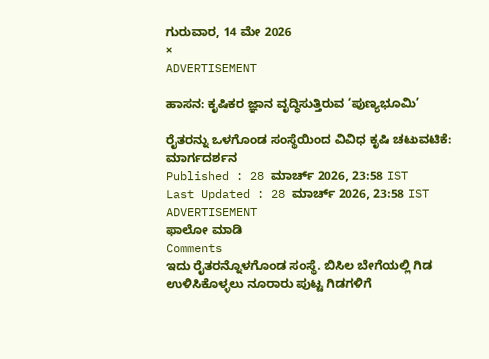ಗುರುವಾರ, 14 ಮೇ 2026
×
ADVERTISEMENT

ಹಾಸನ: ಕೃಷಿಕರ ಜ್ಞಾನ ವೃದ್ಧಿಸುತ್ತಿರುವ ‘ಪುಣ್ಯಭೂಮಿ’

ರೈತರನ್ನು ಒಳಗೊಂಡ ಸಂಸ್ಥೆಯಿಂದ ವಿವಿಧ ಕೃಷಿ ಚಟುವಟಿಕೆ: ಮಾರ್ಗದರ್ಶನ
Published : 28 ಮಾರ್ಚ್ 2026, 23:58 IST
Last Updated : 28 ಮಾರ್ಚ್ 2026, 23:58 IST
ADVERTISEMENT
ಫಾಲೋ ಮಾಡಿ
Comments
ಇದು ರೈತರನ್ನೊಳಗೊಂಡ ಸಂಸ್ಥೆ. ಬಿಸಿಲ ಬೇಗೆಯಲ್ಲಿ ಗಿಡ ಉಳಿಸಿಕೊಳ್ಳಲು ನೂರಾರು ಪುಟ್ಟ ಗಿಡಗಳಿಗೆ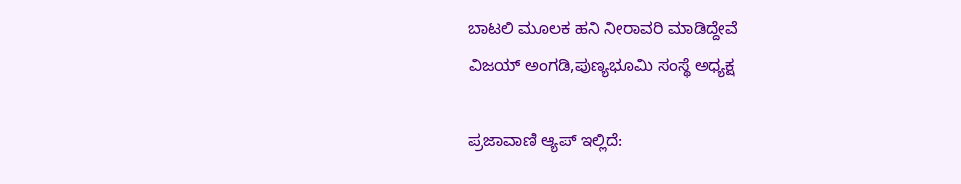ಬಾಟಲಿ ಮೂಲಕ ಹನಿ ನೀರಾವರಿ ಮಾಡಿದ್ದೇವೆ
ವಿಜಯ್ ಅಂಗಡಿ,ಪುಣ್ಯಭೂಮಿ ಸಂಸ್ಥೆ ಅಧ್ಯಕ್ಷ

ಪ್ರಜಾವಾಣಿ ಆ್ಯಪ್ ಇಲ್ಲಿದೆ: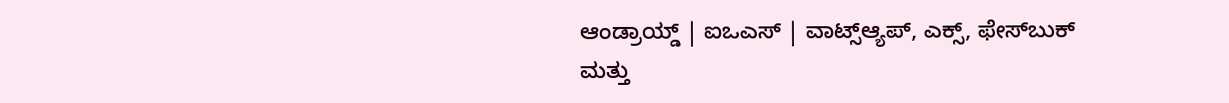ಆಂಡ್ರಾಯ್ಡ್ | ಐಒಎಸ್ | ವಾಟ್ಸ್ಆ್ಯಪ್, ಎಕ್ಸ್, ಫೇಸ್‌ಬುಕ್ ಮತ್ತು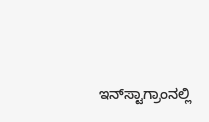ಇನ್‌ಸ್ಟಾಗ್ರಾಂನಲ್ಲಿ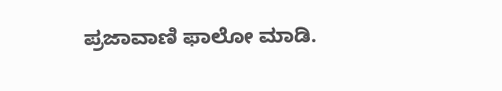ಪ್ರಜಾವಾಣಿ ಫಾಲೋ ಮಾಡಿ.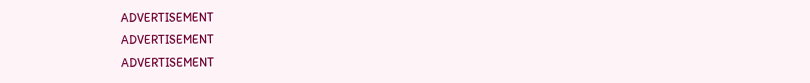ADVERTISEMENT
ADVERTISEMENT
ADVERTISEMENT